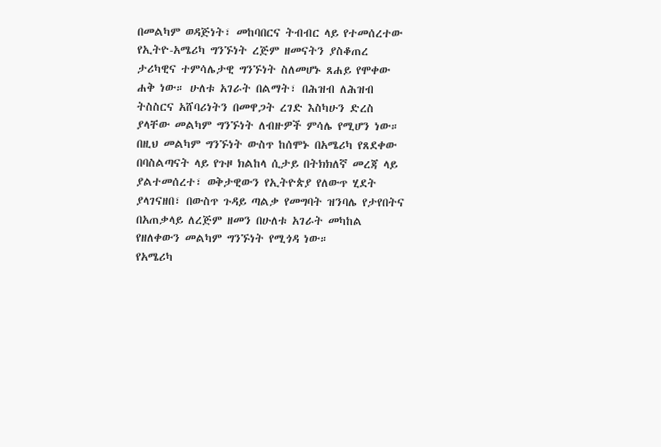በመልካም ወዳጅነት፣ መከባበርና ትብብር ላይ የተመሰረተው የኢትዮ-አሜሪካ ግንኙነት ረጅም ዘመናትን ያስቆጠረ ታሪካዊና ተምሳሌታዊ ግንኙነት ስለመሆኑ ጸሐይ የሞቀው ሐቅ ነው። ሁለቱ አገራት በልማት፣ በሕዝብ ለሕዝብ ትስስርና አሸባሪነትን በመዋጋት ረገድ እስካሁን ድረስ ያላቸው መልካም ግንኙነት ለብዙዎች ምሳሌ የሚሆን ነው።
በዚህ መልካም ግንኙነት ውስጥ ከሰሞኑ በአሜሪካ የጸደቀው በባስልጣናት ላይ የጉዞ ክልከላ ሲታይ በትክክለኛ መረጃ ላይ ያልተመሰረተ፣ ወቅታዊውን የኢትዮጵያ የለውጥ ሂደት ያላገናዘበ፣ በውስጥ ጉዳይ ጣልቃ የመግባት ዝንባሌ የታየበትና በአጠቃላይ ለረጅም ዘመን በሁለቱ አገራት መካከል የዘለቀውን መልካም ግንኙነት የሚጎዳ ነው።
የአሜሪካ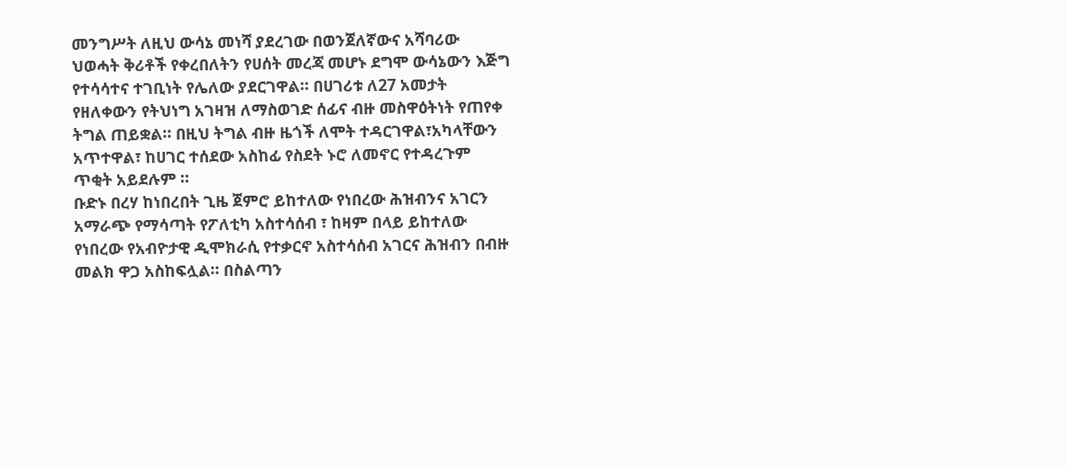መንግሥት ለዚህ ውሳኔ መነሻ ያደረገው በወንጀለኛውና አሻባሪው ህወሓት ቅሪቶች የቀረበለትን የሀሰት መረጃ መሆኑ ደግሞ ውሳኔውን እጅግ የተሳሳተና ተገቢነት የሌለው ያደርገዋል። በሀገሪቱ ለ27 አመታት የዘለቀውን የትህነግ አገዛዝ ለማስወገድ ሰፊና ብዙ መስዋዕትነት የጠየቀ ትግል ጠይቋል። በዚህ ትግል ብዙ ዜጎች ለሞት ተዳርገዋል፣አካላቸውን አጥተዋል፣ ከሀገር ተሰደው አስከፊ የስደት ኑሮ ለመኖር የተዳረጉም ጥቂት አይደሉም ።
ቡድኑ በረሃ ከነበረበት ጊዜ ጀምሮ ይከተለው የነበረው ሕዝብንና አገርን አማራጭ የማሳጣት የፖለቲካ አስተሳሰብ ፣ ከዛም በላይ ይከተለው የነበረው የአብዮታዊ ዲሞክራሲ የተቃርኖ አስተሳሰብ አገርና ሕዝብን በብዙ መልክ ዋጋ አስከፍሏል። በስልጣን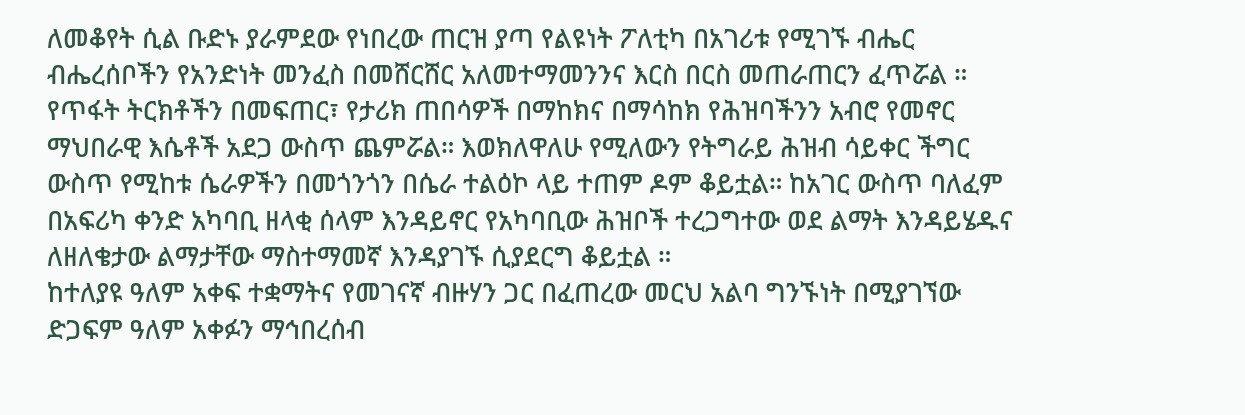ለመቆየት ሲል ቡድኑ ያራምደው የነበረው ጠርዝ ያጣ የልዩነት ፖለቲካ በአገሪቱ የሚገኙ ብሔር ብሔረሰቦችን የአንድነት መንፈስ በመሸርሸር አለመተማመንንና እርስ በርስ መጠራጠርን ፈጥሯል ።
የጥፋት ትርክቶችን በመፍጠር፣ የታሪክ ጠበሳዎች በማከክና በማሳከክ የሕዝባችንን አብሮ የመኖር ማህበራዊ እሴቶች አደጋ ውስጥ ጨምሯል። እወክለዋለሁ የሚለውን የትግራይ ሕዝብ ሳይቀር ችግር ውስጥ የሚከቱ ሴራዎችን በመጎንጎን በሴራ ተልዕኮ ላይ ተጠም ዶም ቆይቷል። ከአገር ውስጥ ባለፈም በአፍሪካ ቀንድ አካባቢ ዘላቂ ሰላም እንዳይኖር የአካባቢው ሕዝቦች ተረጋግተው ወደ ልማት እንዳይሄዱና ለዘለቄታው ልማታቸው ማስተማመኛ እንዳያገኙ ሲያደርግ ቆይቷል ።
ከተለያዩ ዓለም አቀፍ ተቋማትና የመገናኛ ብዙሃን ጋር በፈጠረው መርህ አልባ ግንኙነት በሚያገኘው ድጋፍም ዓለም አቀፉን ማኅበረሰብ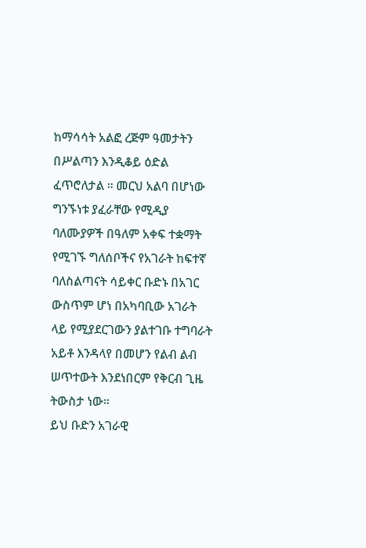ከማሳሳት አልፎ ረጅም ዓመታትን በሥልጣን እንዲቆይ ዕድል ፈጥሮለታል ። መርህ አልባ በሆነው ግንኙነቱ ያፈራቸው የሚዲያ ባለሙያዎች በዓለም አቀፍ ተቋማት የሚገኙ ግለሰቦችና የአገራት ከፍተኛ ባለስልጣናት ሳይቀር ቡድኑ በአገር ውስጥም ሆነ በአካባቢው አገራት ላይ የሚያደርገውን ያልተገቡ ተግባራት አይቶ እንዳላየ በመሆን የልብ ልብ ሠጥተውት እንደነበርም የቅርብ ጊዜ ትውስታ ነው።
ይህ ቡድን አገራዊ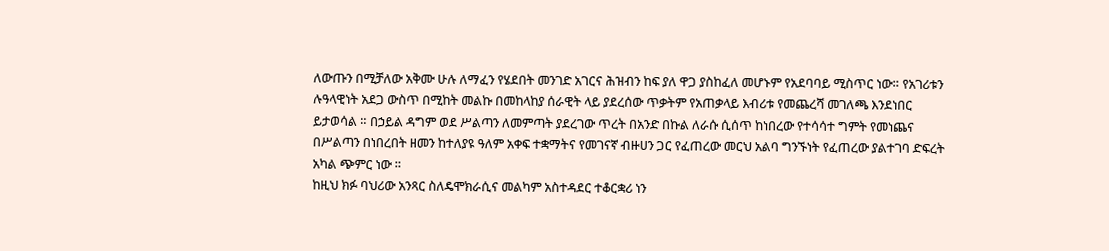ለውጡን በሚቻለው አቅሙ ሁሉ ለማፈን የሄደበት መንገድ አገርና ሕዝብን ከፍ ያለ ዋጋ ያስከፈለ መሆኑም የአደባባይ ሚስጥር ነው። የአገሪቱን ሉዓላዊነት አደጋ ውስጥ በሚከት መልኩ በመከላከያ ሰራዊት ላይ ያደረሰው ጥቃትም የአጠቃላይ እብሪቱ የመጨረሻ መገለጫ እንደነበር ይታወሳል ። በኃይል ዳግም ወደ ሥልጣን ለመምጣት ያደረገው ጥረት በአንድ በኩል ለራሱ ሲሰጥ ከነበረው የተሳሳተ ግምት የመነጨና በሥልጣን በነበረበት ዘመን ከተለያዩ ዓለም አቀፍ ተቋማትና የመገናኛ ብዙሀን ጋር የፈጠረው መርህ አልባ ግንኙነት የፈጠረው ያልተገባ ድፍረት አካል ጭምር ነው ።
ከዚህ ክፉ ባህሪው አንጻር ስለዴሞክራሲና መልካም አስተዳደር ተቆርቋሪ ነን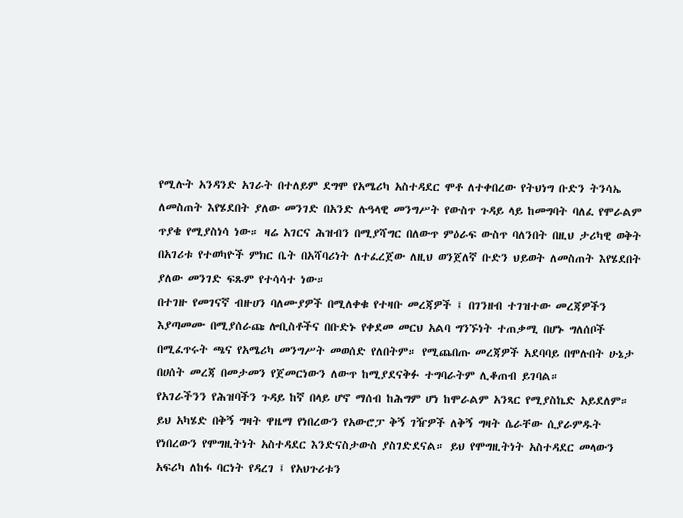የሚሉት አንዳንድ አገራት በተለይም ደግሞ የአሜሪካ አስተዳደር ሞቶ ለተቀበረው የትህነግ ቡድን ትንሳኤ ለመስጠት እየሄደበት ያለው መንገድ በአንድ ሉዓላዊ መንግሥት የውስጥ ጉዳይ ላይ ከመግባት ባለፈ የሞራልም ጥያቄ የሚያስነሳ ነው። ዛሬ አገርና ሕዝብን በሚያሻግር በለውጥ ምዕራፍ ውስጥ ባለንበት በዚህ ታሪካዊ ወቅት በአገሪቱ የተወካዮች ምክር ቤት በአሻባሪነት ለተፈረጀው ለዚህ ወንጀለኛ ቡድን ህይወት ለመስጠት እየሄደበት ያለው መንገድ ፍጹም የተሳሳተ ነው።
በተገዙ የመገናኛ ብዙሀን ባለሙያዎች በሚለቀቁ የተዛቡ መረጃዎች ፤ በገንዘብ ተገዝተው መረጃዎችን እያጣመሙ በሚያሰራጩ ሎቢስቶችና በቡድኑ የቀደመ መርህ አልባ ግንኙነት ተጠቃሚ በሆኑ ግለሰቦች በሚፈጥሩት ጫና የአሜሪካ መንግሥት መወሰድ የለበትም። የሚጨበጡ መረጃዎች አደባባይ በሞሉበት ሁኔታ በሀሰት መረጃ በመታመን የጀመርነውን ለውጥ ከሚያደናቅፉ ተግባራትም ሊቆጠብ ይገባል።
የአገራችንን የሕዝባችን ጉዳይ ከኛ በላይ ሆኖ ማሰብ ከሕግም ሆነ ከሞራልም አንጻር የሚያስኬድ አይደለም። ይህ አካሄድ በቅኝ ግዛት ዋዜማ የነበረውን የአውሮፓ ቅኝ ገዥዎች ለቅኝ ግዛት ሴራቸው ሲያራምዱት የነበረውን የሞግዚትነት አስተዳደር እንድናስታውስ ያስገድደናል። ይህ የሞግዚትነት አስተዳደር መላውን አፍሪካ ለከፋ ባርነት የዳረገ ፤ የአህጉሪቱን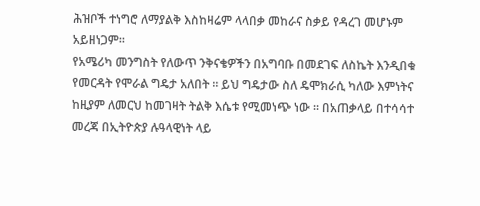ሕዝቦች ተነግሮ ለማያልቅ እስከዛሬም ላላበቃ መከራና ስቃይ የዳረገ መሆኑም አይዘነጋም።
የአሜሪካ መንግስት የለውጥ ንቅናቄዎችን በአግባቡ በመደገፍ ለስኬት እንዲበቁ የመርዳት የሞራል ግዴታ አለበት ። ይህ ግዴታው ስለ ዴሞክራሲ ካለው እምነትና ከዚያም ለመርህ ከመገዛት ትልቅ እሴቱ የሚመነጭ ነው ። በአጠቃላይ በተሳሳተ መረጃ በኢትዮጵያ ሉዓላዊነት ላይ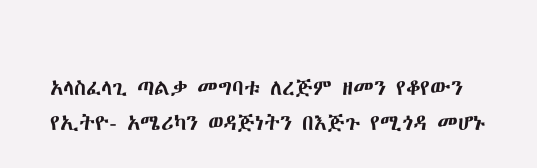አላስፈላጊ ጣልቃ መግባቱ ለረጅም ዘመን የቆየውን የኢትዮ- አሜሪካን ወዳጅነትን በእጅጉ የሚጎዳ መሆኑ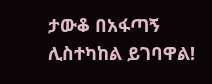ታውቆ በአፋጣኝ ሊስተካከል ይገባዋል!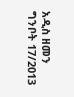አዲስ ዘመን ግንቦት 17/2013